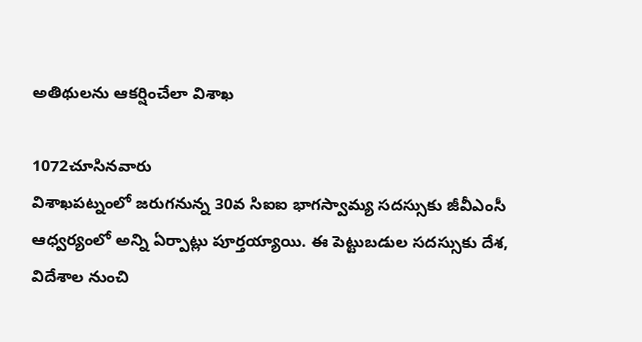అతిథులను ఆకర్షించేలా విశాఖ

1072చూసినవారు
విశాఖపట్నంలో జరుగనున్న 30వ సిఐఐ భాగస్వామ్య సదస్సుకు జీవీఎంసీ ఆధ్వర్యంలో అన్ని ఏర్పాట్లు పూర్తయ్యాయి. ఈ పెట్టుబడుల సదస్సుకు దేశ, విదేశాల నుంచి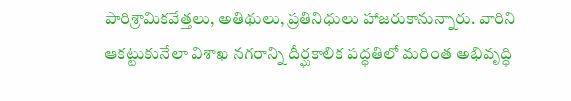పారిశ్రామికవేత్తలు, అతిథులు, ప్రతినిధులు హాజరుకానున్నారు. వారిని ఆకట్టుకునేలా విశాఖ నగరాన్ని దీర్ఘకాలిక పద్ధతిలో మరింత అభివృద్ధి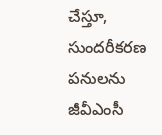చేస్తూ, సుందరీకరణ పనులను జీవీఎంసీ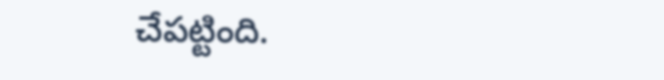చేపట్టింది.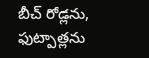బీచ్ రోడ్లను, ఫుట్పాత్లను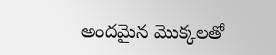అందమైన మొక్కలతో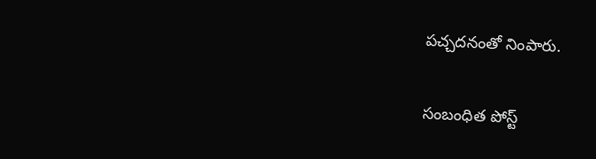పచ్చదనంతో నింపారు.

సంబంధిత పోస్ట్